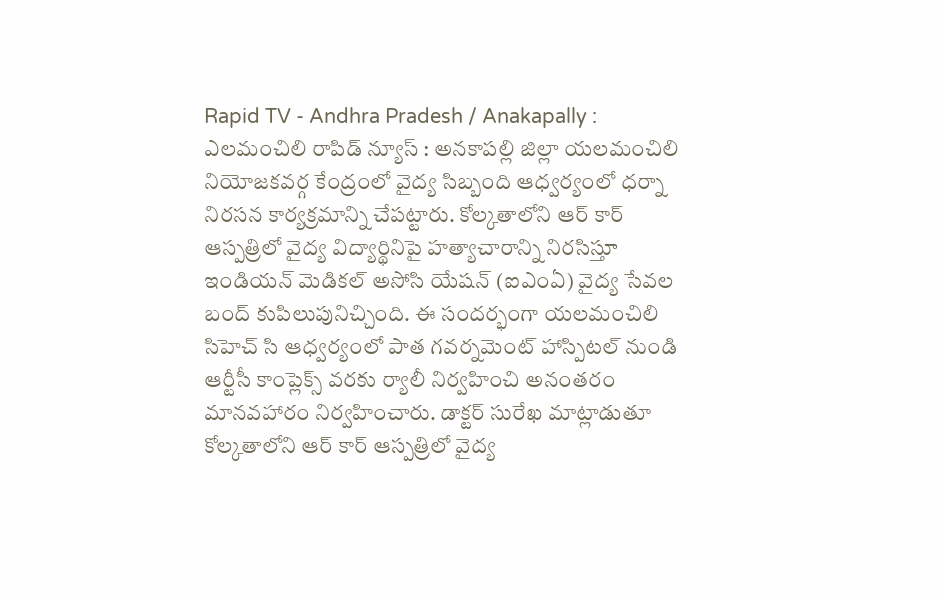Rapid TV - Andhra Pradesh / Anakapally : ఎలమంచిలి రాపిడ్ న్యూస్ : అనకాపల్లి జిల్లా యలమంచిలి నియోజకవర్గ కేంద్రంలో వైద్య సిబ్బంది ఆధ్వర్యంలో ధర్నా నిరసన కార్యక్రమాన్ని చేపట్టారు. కోల్కతాలోని ఆర్ కార్ ఆస్పత్రిలో వైద్య విద్యార్థినిపై హత్యాచారాన్ని నిరసిస్తూ ఇండియన్ మెడికల్ అసోసి యేషన్ (ఐఎంఏ) వైద్య సేవల బంద్ కుపిలుపునిచ్చింది. ఈ సందర్భంగా యలమంచిలి సిహెచ్ సి ఆధ్వర్యంలో పాత గవర్నమెంట్ హాస్పిటల్ నుండి ఆర్టీసీ కాంప్లెక్స్ వరకు ర్యాలీ నిర్వహించి అనంతరం మానవహారం నిర్వహించారు. డాక్టర్ సురేఖ మాట్లాడుతూ కోల్కతాలోని ఆర్ కార్ ఆస్పత్రిలో వైద్య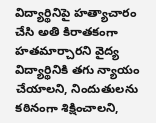విద్యార్థినిపై హత్యాచారం చేసి అతి కిరాతకంగా హతమార్చారని వైద్య విద్యార్థినికి తగు న్యాయం చేయాలని, నిందుతులను కఠినంగా శిక్షించాలని,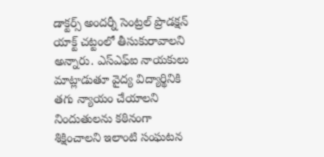డాక్టర్స్ అందర్నీ సెంట్రల్ ప్రొడక్షన్ యాక్ట్ చట్టంలో తీసుకురావాలని అన్నారు. ఎస్ఎఫ్ఐ నాయకులు మాట్లాడుతూ వైద్య విద్యార్థినికి తగు న్యాయం చేయాలని నిందుతులను కఠినంగా శిక్షించాలని ఇలాంటి సంఘటన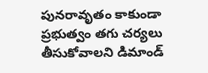పునరావృతం కాకుండా ప్రభుత్వం తగు చర్యలు తీసుకోవాలని డిమాండ్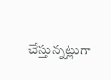చేస్తున్నట్లుగా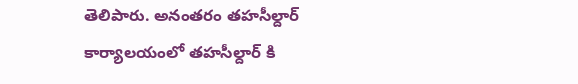తెలిపారు. అనంతరం తహసీల్దార్ కార్యాలయంలో తహసీల్దార్ కి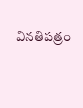వినతిపత్రం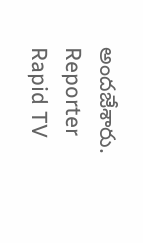అందజేశారు.
Reporter
Rapid TV